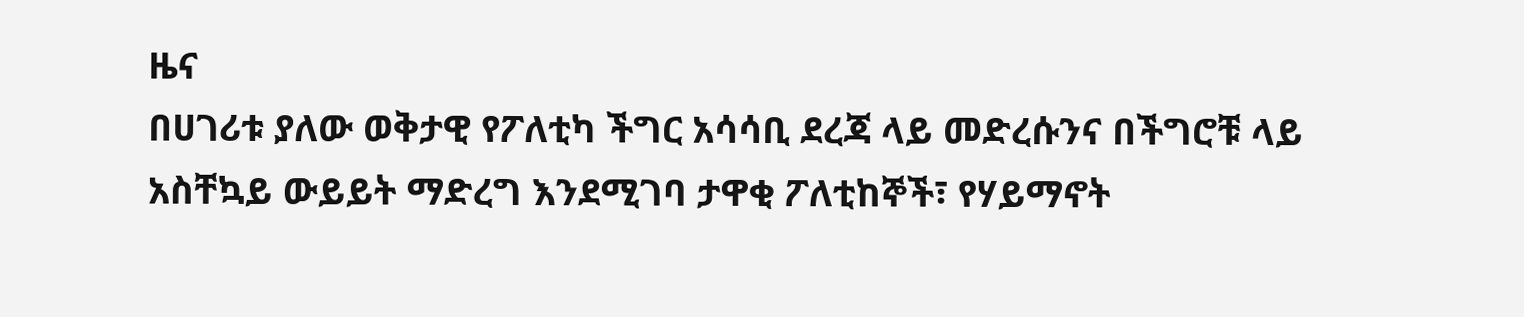ዜና
በሀገሪቱ ያለው ወቅታዊ የፖለቲካ ችግር አሳሳቢ ደረጃ ላይ መድረሱንና በችግሮቹ ላይ አስቸኳይ ውይይት ማድረግ እንደሚገባ ታዋቂ ፖለቲከኞች፣ የሃይማኖት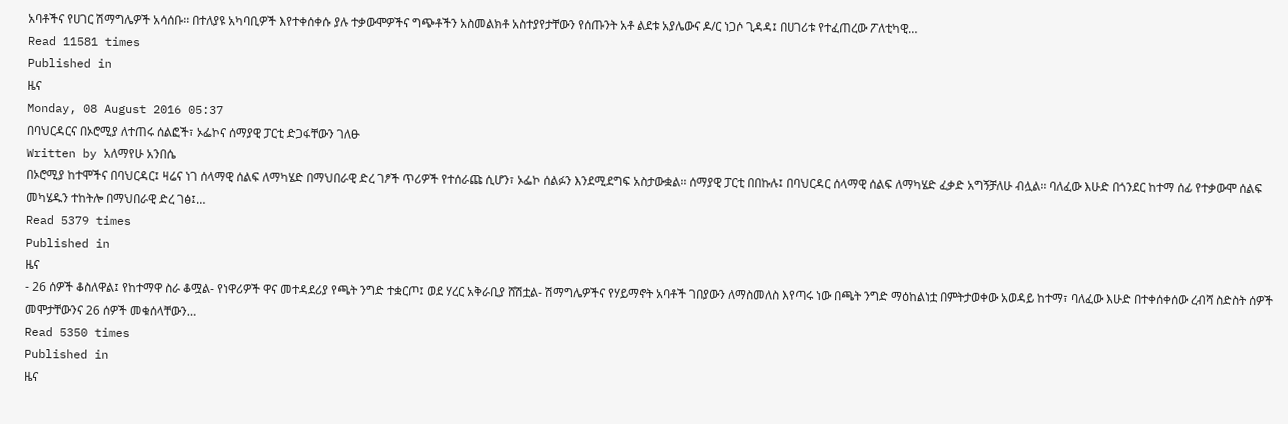አባቶችና የሀገር ሽማግሌዎች አሳሰቡ፡፡ በተለያዩ አካባቢዎች እየተቀሰቀሱ ያሉ ተቃውሞዎችና ግጭቶችን አስመልክቶ አስተያየታቸውን የሰጡንት አቶ ልደቱ አያሌውና ዶ/ር ነጋሶ ጊዳዳ፤ በሀገሪቱ የተፈጠረው ፖለቲካዊ…
Read 11581 times
Published in
ዜና
Monday, 08 August 2016 05:37
በባህርዳርና በኦሮሚያ ለተጠሩ ሰልፎች፣ ኦፌኮና ሰማያዊ ፓርቲ ድጋፋቸውን ገለፁ
Written by አለማየሁ አንበሴ
በኦሮሚያ ከተሞችና በባህርዳር፤ ዛሬና ነገ ሰላማዊ ሰልፍ ለማካሄድ በማህበራዊ ድረ ገፆች ጥሪዎች የተሰራጩ ሲሆን፣ ኦፌኮ ሰልፉን እንደሚደግፍ አስታውቋል፡፡ ሰማያዊ ፓርቲ በበኩሉ፤ በባህርዳር ሰላማዊ ሰልፍ ለማካሄድ ፈቃድ አግኝቻለሁ ብሏል፡፡ ባለፈው እሁድ በጎንደር ከተማ ሰፊ የተቃውሞ ሰልፍ መካሄዱን ተከትሎ በማህበራዊ ድረ ገፅ፤…
Read 5379 times
Published in
ዜና
- 26 ሰዎች ቆስለዋል፤ የከተማዋ ስራ ቆሟል- የነዋሪዎች ዋና መተዳደሪያ የጫት ንግድ ተቋርጦ፤ ወደ ሃረር አቅራቢያ ሸሽቷል- ሽማግሌዎችና የሃይማኖት አባቶች ገበያውን ለማስመለስ እየጣሩ ነው በጫት ንግድ ማዕከልነቷ በምትታወቀው አወዳይ ከተማ፣ ባለፈው እሁድ በተቀሰቀሰው ረብሻ ስድስት ሰዎች መሞታቸውንና 26 ሰዎች መቁሰላቸውን…
Read 5350 times
Published in
ዜና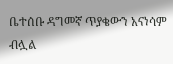ቤተሰቡ ዳግመኛ ጥያቄውን አናነሳም ብሏል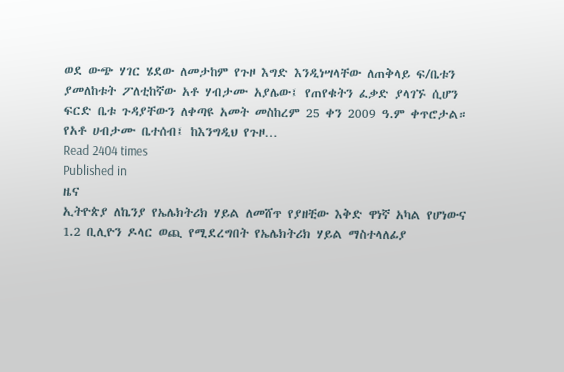ወደ ውጭ ሃገር ሄደው ለመታከም የጉዞ እግድ እንዲነሣላቸው ለጠቅላይ ፍ/ቤቱን ያመለከቱት ፖለቲከኛው አቶ ሃብታሙ አያሌው፤ የጠየቁትን ፈቃድ ያላገኙ ሲሆን ፍርድ ቤቱ ጉዳያቸውን ለቀጣዩ አመት መስከረም 25 ቀን 2009 ዓ.ም ቀጥሮታል። የአቶ ሀብታሙ ቤተሰብ፤ ከእንግዲህ የጉዞ…
Read 2404 times
Published in
ዜና
ኢትዮጵያ ለኬንያ የኤሌክትሪክ ሃይል ለመሸጥ የያዘቺው እቅድ ዋነኛ አካል የሆነውና 1.2 ቢሊዮን ዶላር ወጪ የሚደረግበት የኤሌክትሪክ ሃይል ማስተላለፊያ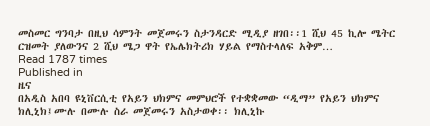መስመር ግንባታ በዚህ ሳምንት መጀመሩን ስታንዳርድ ሚዲያ ዘገበ፡፡1 ሺህ 45 ኪሎ ሜትር ርዝመት ያለውንና 2 ሺህ ሜጋ ዋት የኤሌክትሪክ ሃይል የማስተላለፍ አቅም…
Read 1787 times
Published in
ዜና
በአዲስ አበባ ዩኒቨርሲቲ የአይን ህክምና መምህሮች የተቋቋመው “ዲማ” የአይን ህክምና ክሊኒክ፤ሙሉ በሙሉ ስራ መጀመሩን አስታወቀ፡፡ ክሊኒኩ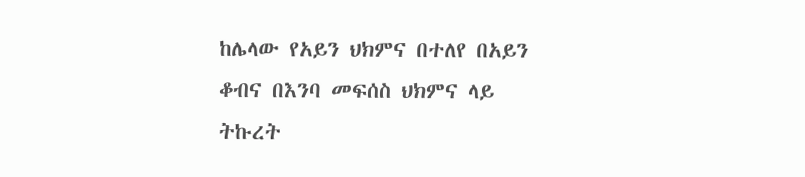ከሌላው የአይን ህክምና በተለየ በአይን ቆብና በእንባ መፍሰስ ህክምና ላይ ትኩረት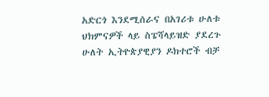አድርጎ እንደሚሰራና በአገሪቱ ሁለቱ ህክምናዎች ላይ ስፔሻላይዝድ ያደረጉ ሁለት ኢትዮጵያዊያን ዶክተሮች ብቻ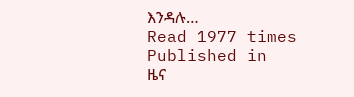እንዳሉ…
Read 1977 times
Published in
ዜና